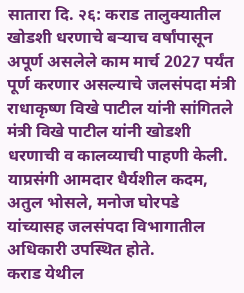सातारा दि. २६: कराड तालुक्यातील खोडशी धरणाचे बऱ्याच वर्षांपासून अपूर्ण असलेले काम मार्च 2027 पर्यंत पूर्ण करणार असल्याचे जलसंपदा मंत्री राधाकृष्ण विखे पाटील यांनी सांगितले
मंत्री विखे पाटील यांनी खोडशी धरणाची व कालव्याची पाहणी केली. याप्रसंगी आमदार धैर्यशील कदम, अतुल भोसले, मनोज घोरपडे यांच्यासह जलसंपदा विभागातील अधिकारी उपस्थित होते.
कराड येथील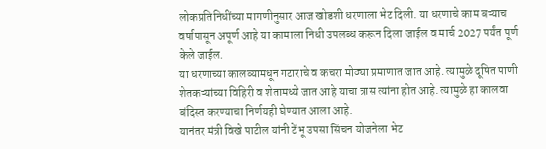लोकप्रतिनिधींच्या मागणीनुसार आज खोडशी धरणाला भेट दिली. या धरणाचे काम बऱ्याच वर्षापासून अपूर्ण आहे या कामाला निधी उपलब्ध करून दिला जाईल व मार्च 2027 पर्यंत पूर्ण केले जाईल.
या धरणाच्या कालव्यामधून गटाराचे व कचरा मोठ्या प्रमाणात जात आहे. त्यामुळे दूषित पाणी शेतकऱ्यांच्या विहिरी व शेतामध्ये जात आहे याचा त्रास त्यांना होत आहे. त्यामुळे हा कालवा बंदिस्त करण्याचा निर्णयही घेण्यात आला आहे.
यानंतर मंत्री विखे पाटील यांनी टेंभू उपसा सिंचन योजनेला भेट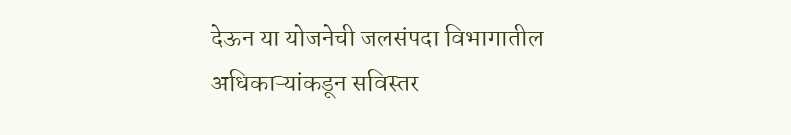देऊन या योजनेची जलसंपदा विभागातील अधिकाऱ्यांकडून सविस्तर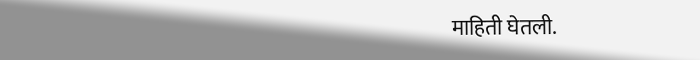माहिती घेतली.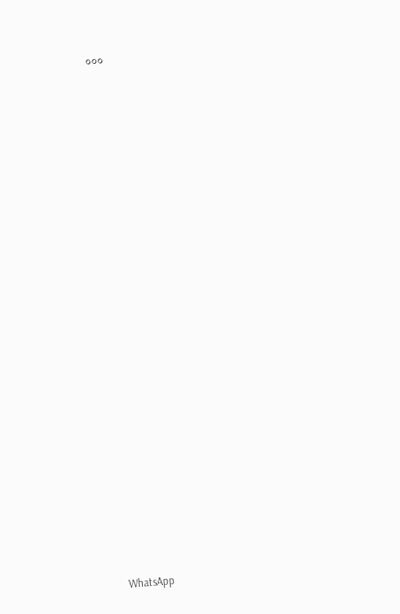०००






















WhatsApp